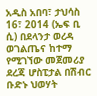አዲስ አበባ፣ ታህሳስ 16፣ 2014 (ኤፍ ቢ ሲ) በደላንታ ወረዳ ወገልጤና ከተማ የሚገኘው መጀመሪያ ደረጃ ሆስፒታል በሽብር ቡድኑ ህወሃት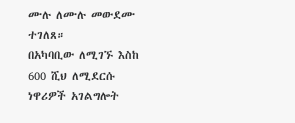ሙሉ ለሙሉ መውደሙ ተገለጸ።
በአካባቢው ለሚገኙ እስከ 600 ሺህ ለሚደርሱ ነዋሪዎች አገልግሎት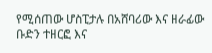የሚሰጠው ሆስፒታሉ በአሸባሪው እና ዘራፊው ቡድን ተዘርፎ እና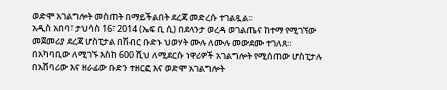ወድሞ አገልግሎት መስጠት በማይችልበት ደረጃ መድረሱ ተገልጿል፡፡
አዲስ አበባ፣ ታህሳስ 16፣ 2014 (ኤፍ ቢ ሲ) በደላንታ ወረዳ ወገልጤና ከተማ የሚገኘው መጀመሪያ ደረጃ ሆስፒታል በሽብር ቡድኑ ህወሃት ሙሉ ለሙሉ መውደሙ ተገለጸ።
በአካባቢው ለሚገኙ እስከ 600 ሺህ ለሚደርሱ ነዋሪዎች አገልግሎት የሚሰጠው ሆስፒታሉ በአሸባሪው እና ዘራፊው ቡድን ተዘርፎ እና ወድሞ አገልግሎት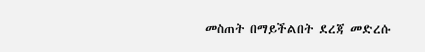መስጠት በማይችልበት ደረጃ መድረሱ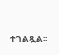ተገልጿል፡፡